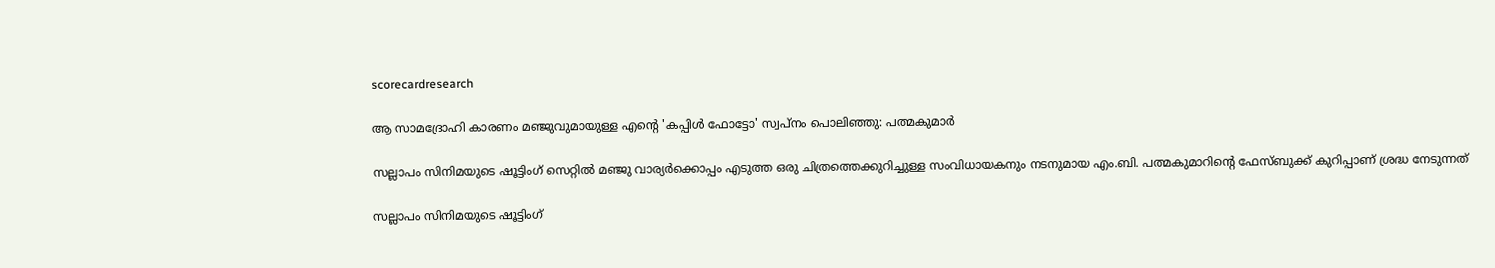scorecardresearch

ആ സാമദ്രോഹി കാരണം മഞ്ജുവുമായുള്ള എന്‍റെ 'കപ്പിൾ ഫോട്ടോ' സ്വപ്നം പൊലിഞ്ഞു: പത്മകുമാർ

സല്ലാപം സിനിമയുടെ ഷൂട്ടിംഗ് സെറ്റിൽ മഞ്ജു വാര്യർക്കൊപ്പം എടുത്ത ഒരു ചിത്രത്തെക്കുറിച്ചുള്ള സംവിധായകനും നടനുമായ എം.ബി. പത്മകുമാറിന്റെ ഫേസ്ബുക്ക് കുറിപ്പാണ് ശ്രദ്ധ നേടുന്നത്

സല്ലാപം സിനിമയുടെ ഷൂട്ടിംഗ്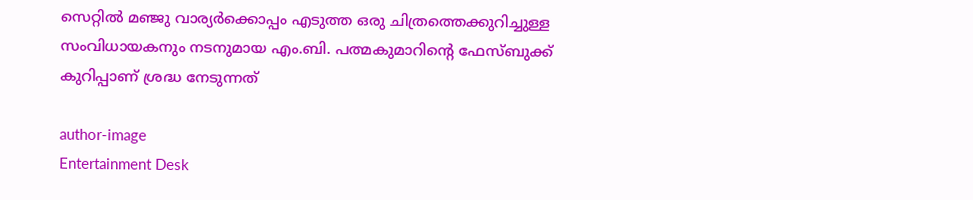സെറ്റിൽ മഞ്ജു വാര്യർക്കൊപ്പം എടുത്ത ഒരു ചിത്രത്തെക്കുറിച്ചുള്ള സംവിധായകനും നടനുമായ എം.ബി. പത്മകുമാറിന്റെ ഫേസ്ബുക്ക് കുറിപ്പാണ് ശ്രദ്ധ നേടുന്നത്

author-image
Entertainment Desk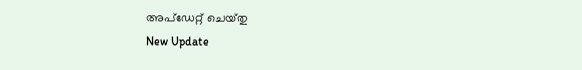അപ്‌ഡേറ്റ് ചെയ്‌തു
New Update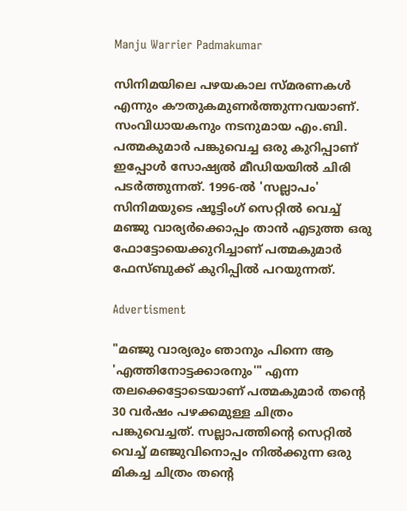Manju Warrier Padmakumar

സിനിമയിലെ പഴയകാല സ്മരണകൾ എന്നും കൗതുകമുണർത്തുന്നവയാണ്. സംവിധായകനും നടനുമായ എം.ബി. പത്മകുമാർ പങ്കുവെച്ച ഒരു കുറിപ്പാണ് ഇപ്പോൾ സോഷ്യൽ മീഡിയയിൽ ചിരി പടർത്തുന്നത്. 1996-ൽ 'സല്ലാപം' സിനിമയുടെ ഷൂട്ടിംഗ് സെറ്റിൽ വെച്ച് മഞ്ജു വാര്യർക്കൊപ്പം താൻ എടുത്ത ഒരു ഫോട്ടോയെക്കുറിച്ചാണ് പത്മകുമാർ ഫേസ്ബുക്ക് കുറിപ്പിൽ പറയുന്നത്.

Advertisment

"മഞ്ജു വാര്യരും ഞാനും പിന്നെ ആ 'എത്തിനോട്ടക്കാരനും'" എന്ന തലക്കെട്ടോടെയാണ് പത്മകുമാർ തന്റെ 30 വർഷം പഴക്കമുള്ള ചിത്രം പങ്കുവെച്ചത്. സല്ലാപത്തിന്റെ സെറ്റിൽ വെച്ച് മഞ്ജുവിനൊപ്പം നിൽക്കുന്ന ഒരു മികച്ച ചിത്രം തന്റെ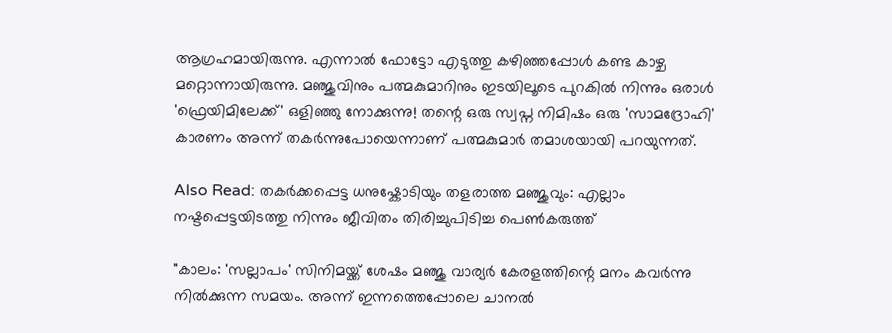ആഗ്രഹമായിരുന്നു. എന്നാൽ ഫോട്ടോ എടുത്തു കഴിഞ്ഞപ്പോൾ കണ്ട കാഴ്ച മറ്റൊന്നായിരുന്നു. മഞ്ജുവിനും പത്മകുമാറിനും ഇടയിലൂടെ പുറകിൽ നിന്നും ഒരാൾ 'ഫ്രെയിമിലേക്ക്' ഒളിഞ്ഞു നോക്കുന്നു! തന്റെ ഒരു സ്വപ്ന നിമിഷം ഒരു 'സാമദ്രോഹി' കാരണം അന്ന് തകർന്നുപോയെന്നാണ് പത്മകുമാർ തമാശയായി പറയുന്നത്.

Also Read: തകർക്കപ്പെട്ട ധനുഷ്കോടിയും തളരാത്ത മഞ്ജുവും: എല്ലാം നഷ്ടപ്പെട്ടയിടത്തു നിന്നും ജീവിതം തിരിച്ചുപിടിച്ച പെൺകരുത്ത്

"കാലം: 'സല്ലാപം' സിനിമയ്ക്ക് ശേഷം മഞ്ജു വാര്യർ കേരളത്തിന്റെ മനം കവർന്നു നിൽക്കുന്ന സമയം. അന്ന് ഇന്നത്തെപ്പോലെ ചാനൽ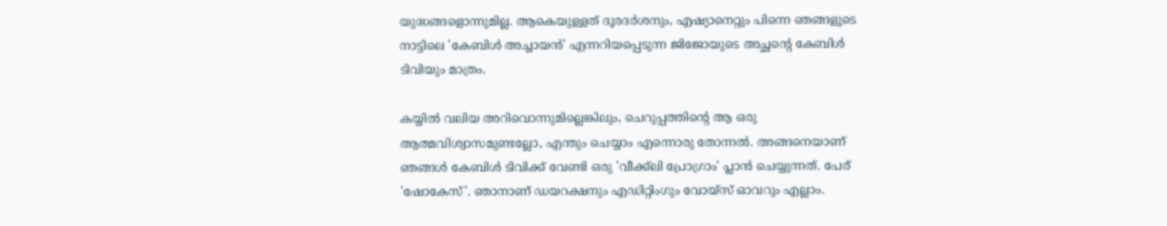യുദ്ധങ്ങളൊന്നുമില്ല. ആകെയുള്ളത് ദൂരദർശനും, എഷ്യാനെറ്റും പിന്നെ ഞങ്ങളുടെ നാട്ടിലെ 'കേബിൾ അച്ചായൻ' എന്നറിയപ്പെടുന്ന ജിജോയുടെ അച്ഛന്റെ കേബിൾ ടിവിയും മാത്രം.

കയ്യിൽ വലിയ അറിവൊന്നുമില്ലെങ്കിലും, ചെറുപ്പത്തിന്റെ ആ ഒരു ആത്മവിശ്വാസമുണ്ടല്ലോ, എന്തും ചെയ്യാം എന്നൊരു തോന്നൽ. അങ്ങനെയാണ് ഞങ്ങൾ കേബിൾ ടിവിക്ക് വേണ്ടി ഒരു 'വീക്ക്‌ലി പ്രോഗ്രാം' പ്ലാൻ ചെയ്യുന്നത്. പേര് 'ഷോകേസ്'. ഞാനാണ് ഡയറക്ഷനും എഡിറ്റിംഗും വോയ്‌സ് ഓവറും എല്ലാം.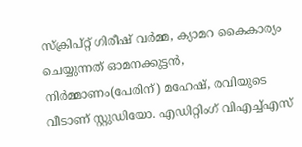സ്ക്രിപ്റ്റ് ഗിരീഷ് വർമ്മ, ക്യാമറ കൈകാര്യം ചെയ്യുന്നത് ഓമനക്കുട്ടൻ, നിർമ്മാണം(പേരിന്) മഹേഷ്, രവിയുടെ വീടാണ് സ്റ്റുഡിയോ. എഡിറ്റിംഗ് വിഎച്ച്എസ്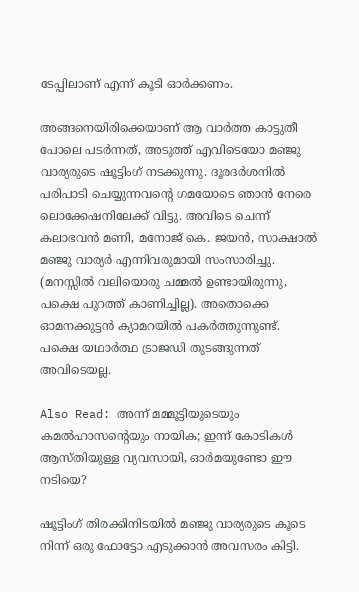ടേപ്പിലാണ് എന്ന് കൂടി ഓർക്കണം.

അങ്ങനെയിരിക്കെയാണ് ആ വാർത്ത കാട്ടുതീ പോലെ പടർന്നത്, അടുത്ത് എവിടെയോ മഞ്ജു വാര്യരുടെ ഷൂട്ടിംഗ് നടക്കുന്നു. ദൂരദർശനിൽ പരിപാടി ചെയ്യുന്നവന്റെ ഗമയോടെ ഞാൻ നേരെ ലൊക്കേഷനിലേക്ക് വിട്ടു. അവിടെ ചെന്ന് കലാഭവൻ മണി, മനോജ് കെ. ജയൻ, സാക്ഷാൽ മഞ്ജു വാര്യർ എന്നിവരുമായി സംസാരിച്ചു. (മനസ്സിൽ വലിയൊരു ചമ്മൽ ഉണ്ടായിരുന്നു, പക്ഷെ പുറത്ത് കാണിച്ചില്ല). അതൊക്കെ ഓമനക്കുട്ടൻ ക്യാമറയിൽ പകർത്തുന്നുണ്ട്.
പക്ഷെ യഥാർത്ഥ ട്രാജഡി തുടങ്ങുന്നത് അവിടെയല്ല.

Also Read: അന്ന് മമ്മൂട്ടിയുടെയും കമൽഹാസൻ്റെയും നായിക; ഇന്ന് കോടികൾ ആസ്തിയുള്ള വ്യവസായി, ഓർമയുണ്ടോ ഈ നടിയെ?

ഷൂട്ടിംഗ് തിരക്കിനിടയിൽ മഞ്ജു വാര്യരുടെ കൂടെ നിന്ന് ഒരു ഫോട്ടോ എടുക്കാൻ അവസരം കിട്ടി.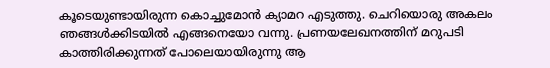കൂടെയുണ്ടായിരുന്ന കൊച്ചുമോൻ ക്യാമറ എടുത്തു. ചെറിയൊരു അകലം ഞങ്ങൾക്കിടയിൽ എങ്ങനെയോ വന്നു. പ്രണയലേഖനത്തിന് മറുപടി കാത്തിരിക്കുന്നത് പോലെയായിരുന്നു ആ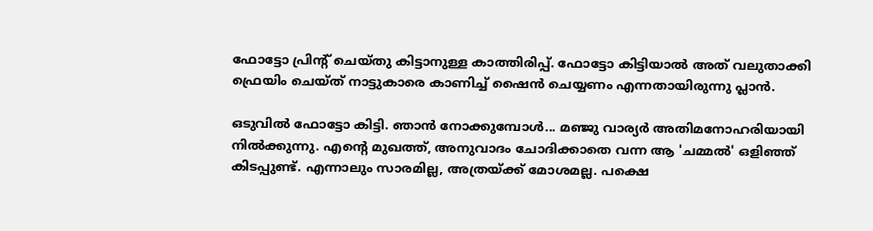ഫോട്ടോ പ്രിന്റ് ചെയ്തു കിട്ടാനുള്ള കാത്തിരിപ്പ്. ഫോട്ടോ കിട്ടിയാൽ അത് വലുതാക്കി ഫ്രെയിം ചെയ്ത് നാട്ടുകാരെ കാണിച്ച് ഷൈൻ ചെയ്യണം എന്നതായിരുന്നു പ്ലാൻ.

ഒടുവിൽ ഫോട്ടോ കിട്ടി. ഞാൻ നോക്കുമ്പോൾ... മഞ്ജു വാര്യർ അതിമനോഹരിയായി നിൽക്കുന്നു. എന്റെ മുഖത്ത്, അനുവാദം ചോദിക്കാതെ വന്ന ആ 'ചമ്മൽ' ഒളിഞ്ഞ് കിടപ്പുണ്ട്. എന്നാലും സാരമില്ല, അത്രയ്ക്ക് മോശമല്ല. പക്ഷെ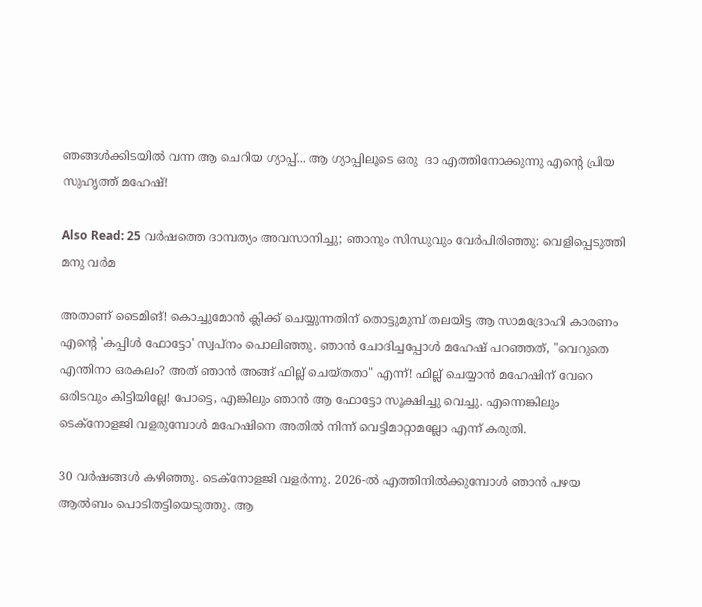ഞങ്ങൾക്കിടയിൽ വന്ന ആ ചെറിയ ഗ്യാപ്പ്... ആ ഗ്യാപ്പിലൂടെ ഒരു  ദാ എത്തിനോക്കുന്നു എന്റെ പ്രിയ സുഹൃത്ത് മഹേഷ്!

Also Read: 25 വർഷത്തെ ദാമ്പത്യം അവസാനിച്ചു; ഞാനും സിന്ധുവും വേർപിരിഞ്ഞു: വെളിപ്പെടുത്തി മനു വർമ

അതാണ് ടൈമിങ്! കൊച്ചുമോൻ ക്ലിക്ക് ചെയ്യുന്നതിന് തൊട്ടുമുമ്പ് തലയിട്ട ആ സാമദ്രോഹി കാരണം എന്റെ 'കപ്പിൾ ഫോട്ടോ' സ്വപ്നം പൊലിഞ്ഞു. ഞാൻ ചോദിച്ചപ്പോൾ മഹേഷ് പറഞ്ഞത്, "വെറുതെ എന്തിനാ ഒരകലം? അത് ഞാൻ അങ്ങ് ഫില്ല് ചെയ്തതാ" എന്ന്! ഫില്ല് ചെയ്യാൻ മഹേഷിന് വേറെ ഒരിടവും കിട്ടിയില്ലേ! പോട്ടെ, എങ്കിലും ഞാൻ ആ ഫോട്ടോ സൂക്ഷിച്ചു വെച്ചു. എന്നെങ്കിലും ടെക്നോളജി വളരുമ്പോൾ മഹേഷിനെ അതിൽ നിന്ന് വെട്ടിമാറ്റാമല്ലോ എന്ന് കരുതി.

30 വർഷങ്ങൾ കഴിഞ്ഞു. ടെക്നോളജി വളർന്നു. 2026-ൽ എത്തിനിൽക്കുമ്പോൾ ഞാൻ പഴയ ആൽബം പൊടിതട്ടിയെടുത്തു. ആ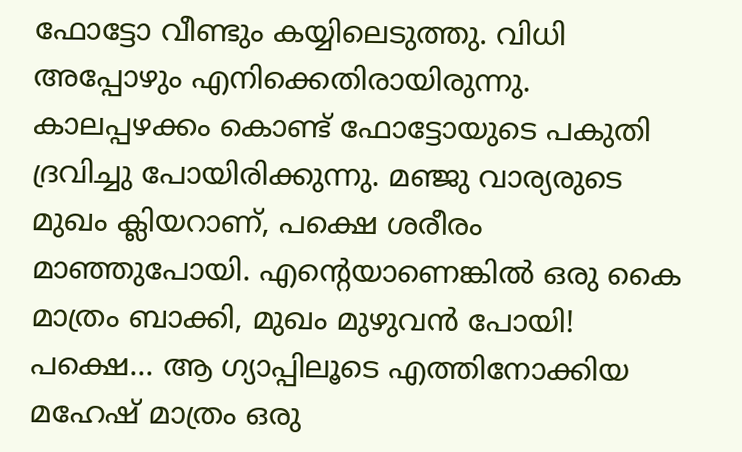ഫോട്ടോ വീണ്ടും കയ്യിലെടുത്തു. വിധി അപ്പോഴും എനിക്കെതിരായിരുന്നു. കാലപ്പഴക്കം കൊണ്ട് ഫോട്ടോയുടെ പകുതി ദ്രവിച്ചു പോയിരിക്കുന്നു. മഞ്ജു വാര്യരുടെ മുഖം ക്ലിയറാണ്, പക്ഷെ ശരീരം മാഞ്ഞുപോയി. എന്റെയാണെങ്കിൽ ഒരു കൈ മാത്രം ബാക്കി, മുഖം മുഴുവൻ പോയി!
പക്ഷെ... ആ ഗ്യാപ്പിലൂടെ എത്തിനോക്കിയ മഹേഷ് മാത്രം ഒരു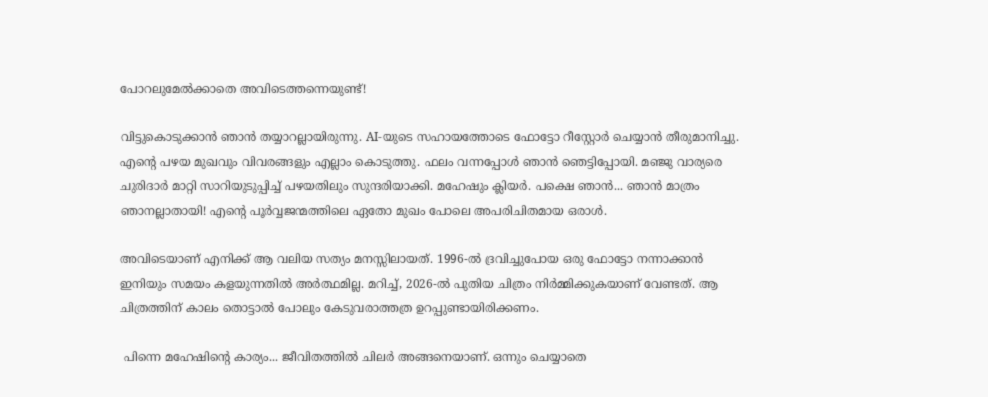പോറലുമേൽക്കാതെ അവിടെത്തന്നെയുണ്ട്!

വിട്ടുകൊടുക്കാൻ ഞാൻ തയ്യാറല്ലായിരുന്നു. AI-യുടെ സഹായത്തോടെ ഫോട്ടോ റീസ്റ്റോർ ചെയ്യാൻ തീരുമാനിച്ചു. എന്റെ പഴയ മുഖവും വിവരങ്ങളും എല്ലാം കൊടുത്തു. ഫലം വന്നപ്പോൾ ഞാൻ ഞെട്ടിപ്പോയി. മഞ്ജു വാര്യരെ ചുരിദാർ മാറ്റി സാറിയുടുപ്പിച്ച് പഴയതിലും സുന്ദരിയാക്കി. മഹേഷും ക്ലിയർ. പക്ഷെ ഞാൻ... ഞാൻ മാത്രം ഞാനല്ലാതായി! എന്റെ പൂർവ്വജന്മത്തിലെ ഏതോ മുഖം പോലെ അപരിചിതമായ ഒരാൾ.

അവിടെയാണ് എനിക്ക് ആ വലിയ സത്യം മനസ്സിലായത്. 1996-ൽ ദ്രവിച്ചുപോയ ഒരു ഫോട്ടോ നന്നാക്കാൻ ഇനിയും സമയം കളയുന്നതിൽ അർത്ഥമില്ല. മറിച്ച്, 2026-ൽ പുതിയ ചിത്രം നിർമ്മിക്കുകയാണ് വേണ്ടത്. ആ ചിത്രത്തിന് കാലം തൊട്ടാൽ പോലും കേടുവരാത്തത്ര ഉറപ്പുണ്ടായിരിക്കണം.

 പിന്നെ മഹേഷിന്റെ കാര്യം... ജീവിതത്തിൽ ചിലർ അങ്ങനെയാണ്. ഒന്നും ചെയ്യാതെ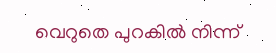വെറുതെ പുറകിൽ നിന്ന്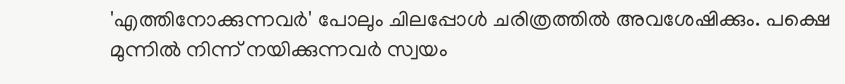'എത്തിനോക്കുന്നവർ' പോലും ചിലപ്പോൾ ചരിത്രത്തിൽ അവശേഷിക്കും. പക്ഷെ മുന്നിൽ നിന്ന് നയിക്കുന്നവർ സ്വയം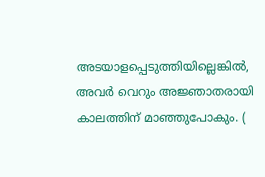അടയാളപ്പെടുത്തിയില്ലെങ്കിൽ, അവർ വെറും അജ്ഞാതരായി കാലത്തിന് മാഞ്ഞുപോകും. (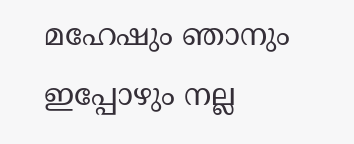മഹേഷും ഞാനും ഇപ്പോഴും നല്ല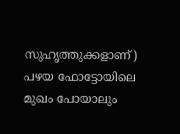സുഹൃത്തുക്കളാണ്)
പഴയ ഫോട്ടോയിലെ മുഖം പോയാലും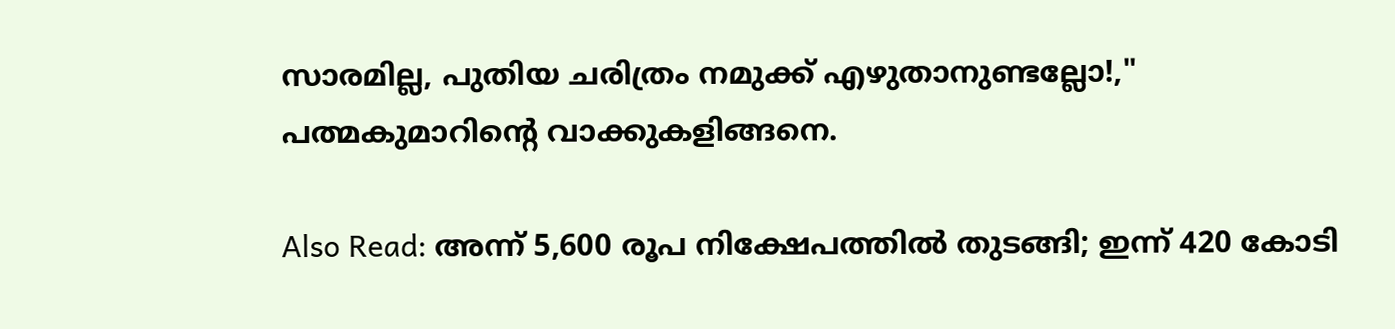സാരമില്ല, പുതിയ ചരിത്രം നമുക്ക് എഴുതാനുണ്ടല്ലോ!," പത്മകുമാറിന്റെ വാക്കുകളിങ്ങനെ.

Also Read: അന്ന് 5,600 രൂപ നിക്ഷേപത്തിൽ തുടങ്ങി; ഇന്ന് 420 കോടി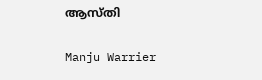ആസ്തി

Manju Warrier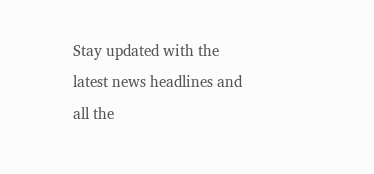Stay updated with the latest news headlines and all the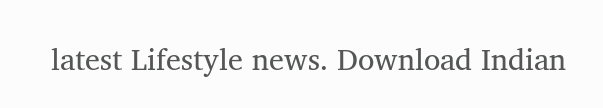latest Lifestyle news. Download Indian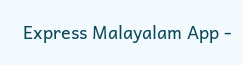Express Malayalam App -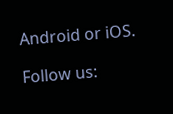Android or iOS.

Follow us: